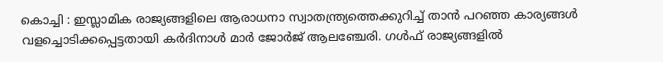കൊച്ചി : ഇസ്ലാമിക രാജ്യങ്ങളിലെ ആരാധനാ സ്വാതന്ത്ര്യത്തെക്കുറിച്ച് താൻ പറഞ്ഞ കാര്യങ്ങൾ വളച്ചൊടിക്കപ്പെട്ടതായി കർദിനാൾ മാർ ജോർജ് ആലഞ്ചേരി. ഗൾഫ് രാജ്യങ്ങളിൽ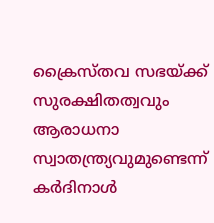ക്രൈസ്തവ സഭയ്ക്ക് സുരക്ഷിതത്വവും ആരാധനാ സ്വാതന്ത്ര്യവുമുണ്ടെന്ന് കർദിനാൾ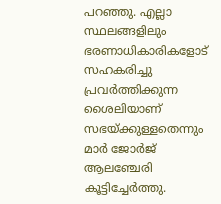പറഞ്ഞു. എല്ലാ സ്ഥലങ്ങളിലും ഭരണാധികാരികളോട് സഹകരിച്ചു പ്രവർത്തിക്കുന്ന ശൈലിയാണ് സഭയ്ക്കുള്ളതെന്നും മാർ ജോർജ് ആലഞ്ചേരി കൂട്ടിച്ചേർത്തു.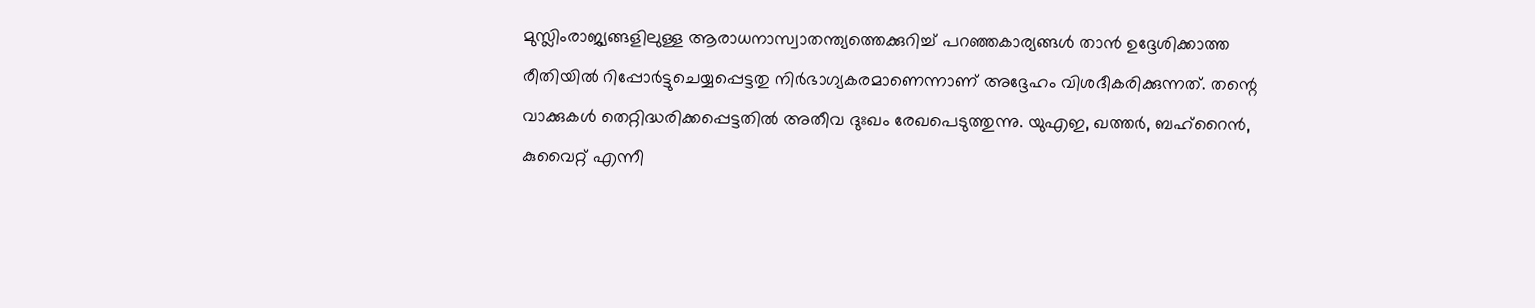മുസ്ലിംരാജ്യങ്ങളിലുള്ള ആരാധനാസ്വാതന്ത്യത്തെക്കുറിച്ച് പറഞ്ഞകാര്യങ്ങൾ താൻ ഉദ്ദേശിക്കാത്ത രീതിയിൽ റിപ്പോർട്ടുചെയ്യപ്പെട്ടതു നിർഭാഗ്യകരമാണെന്നാണ് അദ്ദേഹം വിശദീകരിക്കുന്നത്. തന്റെ വാക്കുകൾ തെറ്റിദ്ധരിക്കപ്പെട്ടതിൽ അതീവ ദുഃഖം രേഖപെടുത്തുന്നു. യുഎഇ, ഖത്തർ, ബഹ്റൈൻ, കുവൈറ്റ് എന്നീ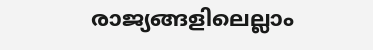രാജ്യങ്ങളിലെല്ലാം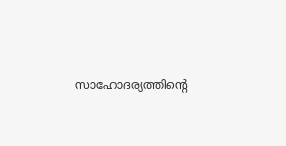സാഹോദര്യത്തിന്റെ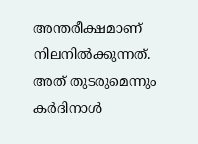അന്തരീക്ഷമാണ് നിലനിൽക്കുന്നത്. അത് തുടരുമെന്നും കർദിനാൾ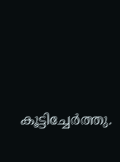കൂട്ടിച്ചേർത്തു.